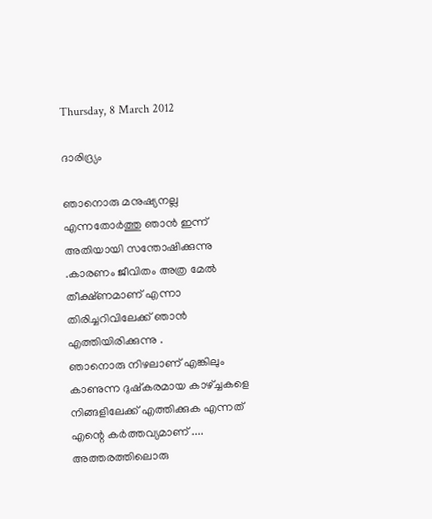Thursday, 8 March 2012

ദാരിദ്ര്യം

ഞാനൊരു മനുഷ്യനല്ല എന്നതോര്‍ത്തു ഞാന്‍ ഇന്ന് അതിയായി സന്തോഷിക്കുന്നു .കാരണം ജീവിതം അത്ര മേല്‍ തീക്ഷ്ണമാണ് എന്നാ തിരിച്ചറിവിലേക്ക് ഞാന്‍ എത്തിയിരിക്കുന്നു .
ഞാനൊരു നിഴലാണ് എങ്കിലും കാണുന്ന ദുഷ്കരമായ കാഴ്ച്ചകളെ നിങ്ങളിലേക്ക് എത്തിക്കുക എന്നത് എന്റെ കര്‍ത്തവ്യമാണ് ....
അത്തരത്തിലൊരു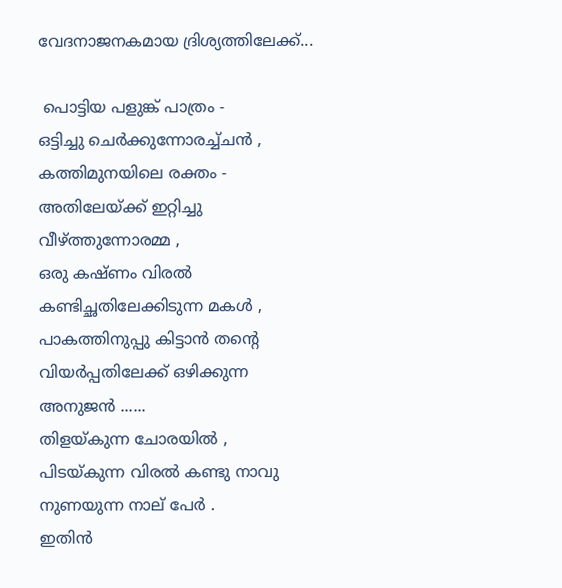വേദനാജനകമായ ദ്രിശ്യത്തിലേക്ക്...

 പൊട്ടിയ പളുങ്ക് പാത്രം -
ഒട്ടിച്ചു ചെര്‍ക്കുന്നോരച്ച്ചന്‍ ,
കത്തിമുനയിലെ രക്തം -
അതിലേയ്ക്ക് ഇറ്റിച്ചു വീഴ്ത്തുന്നോരമ്മ ,
ഒരു കഷ്ണം വിരല്‍ കണ്ടിച്ഛതിലേക്കിടുന്ന മകള്‍ ,
പാകത്തിനുപ്പു കിട്ടാന്‍ തന്റെ
വിയര്‍പ്പതിലേക്ക് ഒഴിക്കുന്ന അനുജന്‍ ......
തിളയ്കുന്ന ചോരയില്‍ ,
പിടയ്കുന്ന വിരല്‍ കണ്ടു നാവു നുണയുന്ന നാല് പേര്‍ .
ഇതിന്‍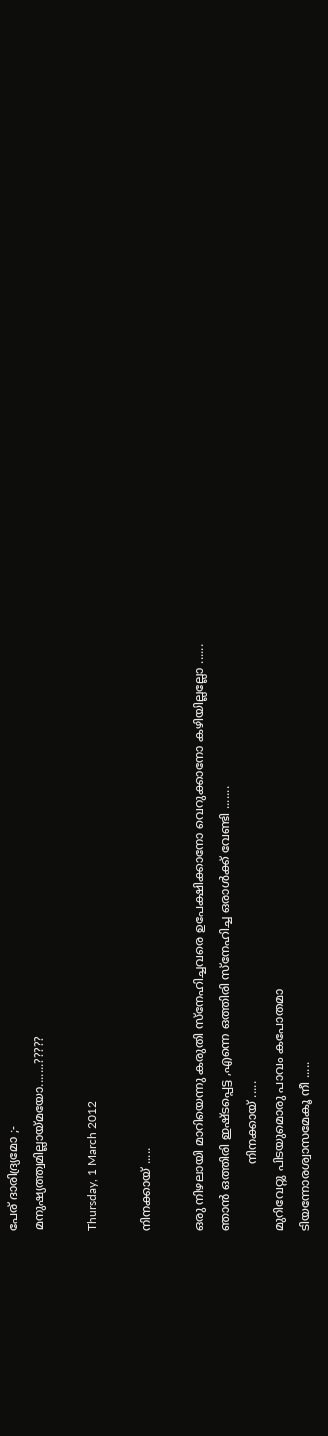പേര് ദാരിദ്ര്യമോ ;-
മനുഷ്യത്ത്വമില്ലായ്മയോ.......?????

Thursday, 1 March 2012

നിനക്കായ്‌ .....

ഒരു നിഴലായി മാറിയെന്നു കരുതി സ്നേഹിച്ചവരെ ഉപേക്ഷിക്കാനോ വെറുക്കാനോ കഴിയില്ലല്ലോ ......
ഞാന്‍ ഒത്തിരി ഇഷ്ടപ്പെട്ട ,എന്നെ ഒത്തിരി സ്നേഹിച്ച ഒരാള്‍ക്ക് വേണ്ടി .......
                  നിനക്കായ്‌ .....
മുറിവേറ്റു പിടയുമൊരു പാവം കപോതമാ
ടിയന്നോരശ്വാസമേകൂ നീ .....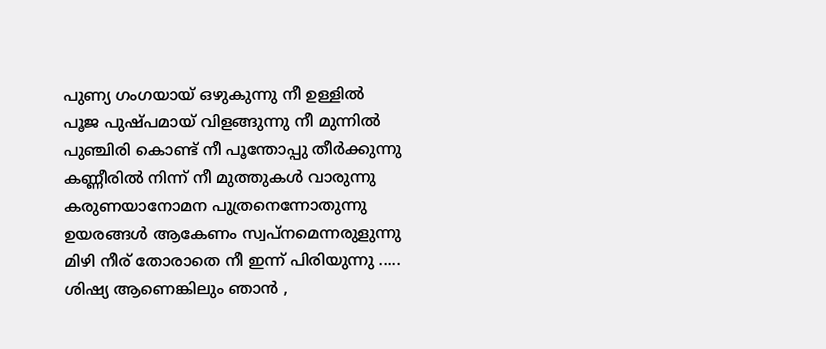പുണ്യ ഗംഗയായ്‌ ഒഴുകുന്നു നീ ഉള്ളില്‍
പൂജ പുഷ്പമായ് വിളങ്ങുന്നു നീ മുന്നില്‍
പുഞ്ചിരി കൊണ്ട് നീ പൂന്തോപ്പു തീര്‍ക്കുന്നു
കണ്ണീരില്‍ നിന്ന് നീ മുത്തുകള്‍ വാരുന്നു
കരുണയാനോമന പുത്രനെന്നോതുന്നു
ഉയരങ്ങള്‍ ആകേണം സ്വപ്നമെന്നരുളുന്നു
മിഴി നീര് തോരാതെ നീ ഇന്ന് പിരിയുന്നു .....
ശിഷ്യ ആണെങ്കിലും ഞാന്‍ ,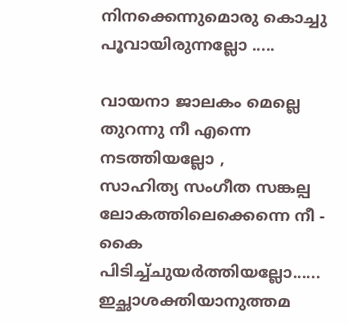നിനക്കെന്നുമൊരു കൊച്ചു പൂവായിരുന്നല്ലോ .....

വായനാ ജാലകം മെല്ലെ തുറന്നു നീ എന്നെ നടത്തിയല്ലോ ,
സാഹിത്യ സംഗീത സങ്കല്പ ലോകത്തിലെക്കെന്നെ നീ -
കൈ പിടിച്ച്ചുയര്‍ത്തിയല്ലോ......
ഇച്ഛാശക്തിയാനുത്തമ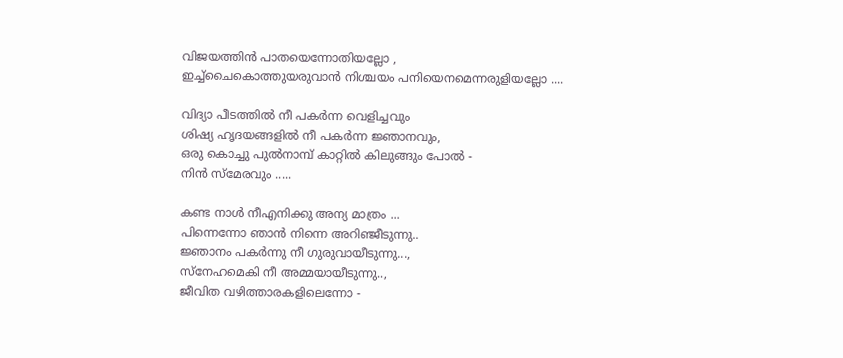വിജയത്തിന്‍ പാതയെന്നോതിയല്ലോ ,
ഇച്ച്ചൈകൊത്തുയരുവാന്‍ നിശ്ചയം പനിയെനമെന്നരുളിയല്ലോ ....

വിദ്യാ പീടത്തില്‍ നീ പകര്‍ന്ന വെളിച്ചവും
ശിഷ്യ ഹൃദയങ്ങളില്‍ നീ പകര്‍ന്ന ജ്ഞാനവും,
ഒരു കൊച്ചു പുല്‍നാമ്പ് കാറ്റില്‍ കിലുങ്ങും പോല്‍ -
നിന്‍ സ്മേരവും .....

കണ്ട നാള്‍ നീഎനിക്കു അന്യ മാത്രം ...
പിന്നെന്നോ ഞാന്‍ നിന്നെ അറിഞ്ജീടുന്നു..
ജ്ഞാനം പകര്‍ന്നു നീ ഗുരുവായീടുന്നു...,
സ്നേഹമെകി നീ അമ്മയായീടുന്നു..,
ജീവിത വഴിത്താരകളിലെന്നോ -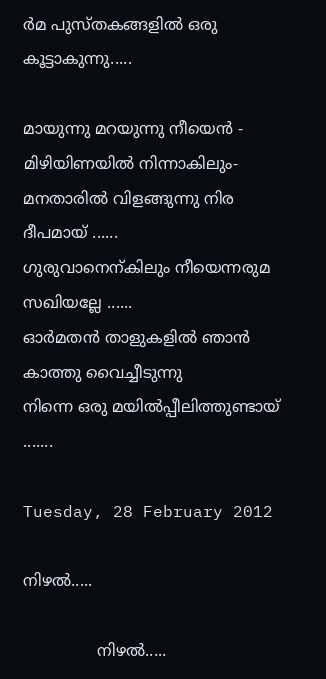ര്‍മ പുസ്തകങ്ങളില്‍ ഒരു കൂട്ടാകുന്നു.....

മായുന്നു മറയുന്നു നീയെന്‍ -
മിഴിയിണയില്‍ നിന്നാകിലും-
മനതാരില്‍ വിളങ്ങുന്നു നിര ദീപമായ് ......
ഗുരുവാനെന്കിലും നീയെന്നരുമ സഖിയല്ലേ ......
ഓര്‍മതന്‍ താളുകളില്‍ ഞാന്‍ കാത്തു വൈച്ചീടുന്നു
നിന്നെ ഒരു മയില്‍‌പ്പീലിത്തുണ്ടായ് .......

Tuesday, 28 February 2012

നിഴല്‍.....

               നിഴല്‍.....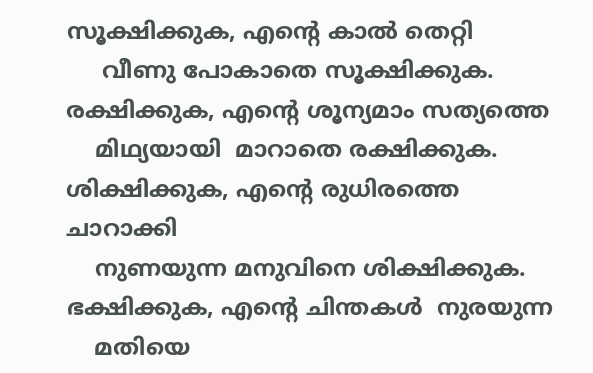സൂക്ഷിക്കുക, എന്റെ കാല്‍ തെറ്റി
     വീണു പോകാതെ സൂക്ഷിക്കുക.
രക്ഷിക്കുക, എന്റെ ശൂന്യമാം സത്യത്തെ
    മിഥ്യയായി  മാറാതെ രക്ഷിക്കുക.
ശിക്ഷിക്കുക, എന്റെ രുധിരത്തെ  ചാറാക്കി
    നുണയുന്ന മനുവിനെ ശിക്ഷിക്കുക.
ഭക്ഷിക്കുക, എന്റെ ചിന്തകള്‍  നുരയുന്ന
    മതിയെ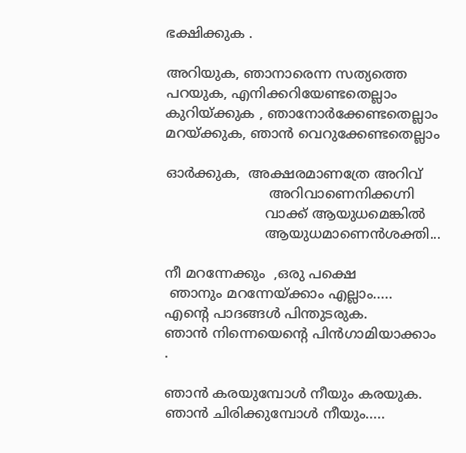ഭക്ഷിക്കുക .

അറിയുക, ഞാനാരെന്ന സത്യത്തെ
പറയുക, എനിക്കറിയേണ്ടതെല്ലാം
കുറിയ്ക്കുക , ഞാനോര്‍ക്കേണ്ടതെല്ലാം
മറയ്ക്കുക, ഞാന്‍ വെറുക്കേണ്ടതെല്ലാം

ഓര്‍ക്കുക,  അക്ഷരമാണത്രേ അറിവ്
                        അറിവാണെനിക്കഗ്നി
                       വാക്ക് ആയുധമെങ്കില്‍
                       ആയുധമാണെന്‍ശക്തി...

നീ മറന്നേക്കും  ,ഒരു പക്ഷെ
 ഞാനും മറന്നേയ്ക്കാം എല്ലാം.....
എന്റെ പാദങ്ങള്‍ പിന്തുടരുക.
ഞാന്‍ നിന്നെയെന്റെ പിന്‍ഗാമിയാക്കാം .

ഞാന്‍ കരയുമ്പോള്‍ നീയും കരയുക.
ഞാന്‍ ചിരിക്കുമ്പോള്‍ നീയും.....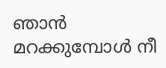ഞാന്‍ മറക്കുമ്പോള്‍ നീ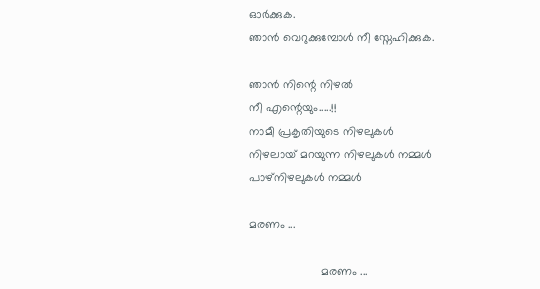ഓര്‍ക്കുക.
ഞാന്‍ വെറുക്കുമ്പോള്‍ നീ സ്നേഹിക്കുക.

ഞാന്‍ നിന്റെ നിഴല്‍
നീ എന്റെയും.....!!
നാമീ പ്രകൃതിയുടെ നിഴലുകള്‍
നിഴലായ് മറയുന്ന നിഴലുകള്‍ നമ്മള്‍
പാഴ്നിഴലുകള്‍ നമ്മള്‍

മരണം ...

                      മരണം ...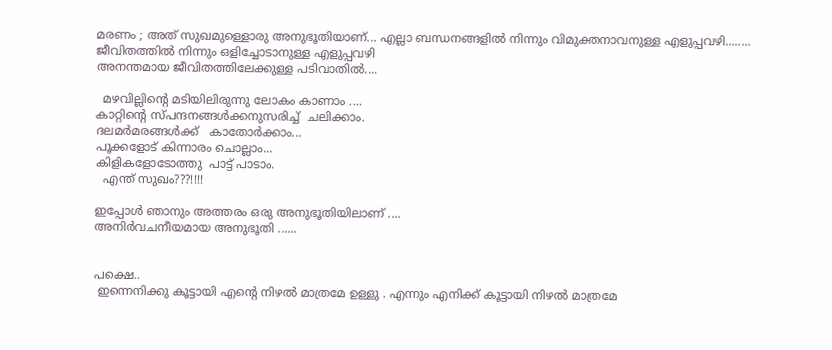മരണം ; അത് സുഖമുള്ളൊരു അനുഭൂതിയാണ്... എല്ലാ ബന്ധനങ്ങളില്‍ നിന്നും വിമുക്തനാവനുള്ള എളുപ്പവഴി........
ജീവിതത്തില്‍ നിന്നും ഒളിച്ചോടാനുള്ള എളുപ്പവഴി
അനന്തമായ ജീവിതത്തിലേക്കുള്ള പടിവാതില്‍....

  മഴവില്ലിന്റെ മടിയിലിരുന്നു ലോകം കാണാം ....
കാറ്റിന്റെ സ്പന്ദനങ്ങള്‍ക്കനുസരിച്ച്  ചലിക്കാം.
ദലമര്‍മരങ്ങള്‍ക്ക്   കാതോര്‍ക്കാം...
പൂക്കളോട് കിന്നാരം ചൊല്ലാം...
കിളികളോടോത്തു  പാട്ട് പാടാം.
  എന്ത് സുഖം???!!!!

ഇപ്പോള്‍ ഞാനും അത്തരം ഒരു അനുഭൂതിയിലാണ് ....
അനിര്‍വചനീയമായ അനുഭൂതി ......


പക്ഷെ..
 ഇന്നെനിക്കു കൂട്ടായി എന്റെ നിഴല്‍ മാത്രമേ ഉള്ളു . എന്നും എനിക്ക് കൂട്ടായി നിഴല്‍ മാത്രമേ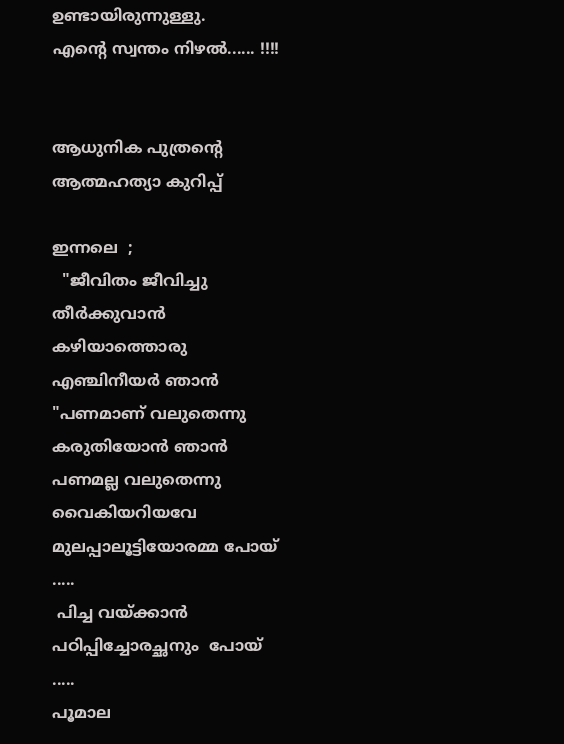ഉണ്ടായിരുന്നുള്ളു.
എന്റെ സ്വന്തം നിഴല്‍...... !!!!


ആധുനിക പുത്രന്റെ ആത്മഹത്യാ കുറിപ്പ്

ഇന്നലെ  ;
  "ജീവിതം ജീവിച്ചു തീര്‍ക്കുവാന്‍ കഴിയാത്തൊരു എഞ്ചിനീയര്‍ ഞാന്‍
"പണമാണ് വലുതെന്നു കരുതിയോന്‍ ഞാന്‍
പണമല്ല വലുതെന്നു വൈകിയറിയവേ
മുലപ്പാലൂട്ടിയോരമ്മ പോയ്‌ .....
 പിച്ച വയ്ക്കാന്‍ പഠിപ്പിച്ചോരച്ഛനും  പോയ്‌ .....
പൂമാല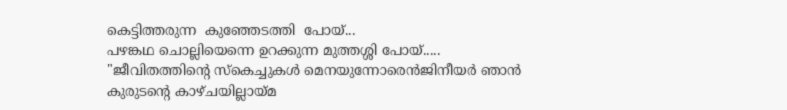കെട്ടിത്തരുന്ന  കുഞ്ഞേടത്തി  പോയ്‌...
പഴങ്കഥ ചൊല്ലിയെന്നെ ഉറക്കുന്ന മുത്തശ്ശി പോയ്‌.....
"ജീവിതത്തിന്റെ സ്കെച്ചുകള്‍ മെനയുന്നോരെന്‍ജിനീയര്‍ ഞാന്‍
കുരുടന്റെ കാഴ്ചയില്ലായ്മ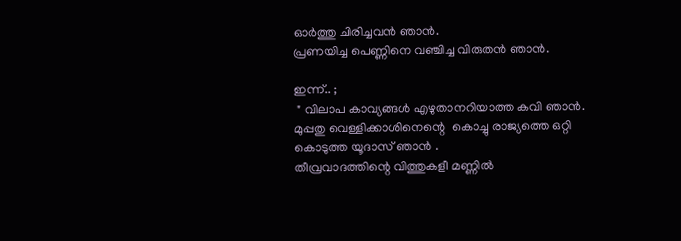ഓര്‍ത്തു ചിരിച്ചവന്‍ ഞാന്‍.
പ്രണയിച്ച പെണ്ണിനെ വഞ്ചിച്ച വിരുതന്‍ ഞാന്‍.

ഇന്ന്.. ;
 " വിലാപ കാവ്യങ്ങള്‍ എഴുതാനറിയാത്ത കവി ഞാന്‍.
മുപ്പതു വെള്ളിക്കാശിനെന്റെ  കൊച്ചു രാജ്യത്തെ ഒറ്റി  കൊടുത്ത യൂദാസ് ഞാന്‍ .
തീവ്രവാദത്തിന്റെ വിത്തുകളീ മണ്ണില്‍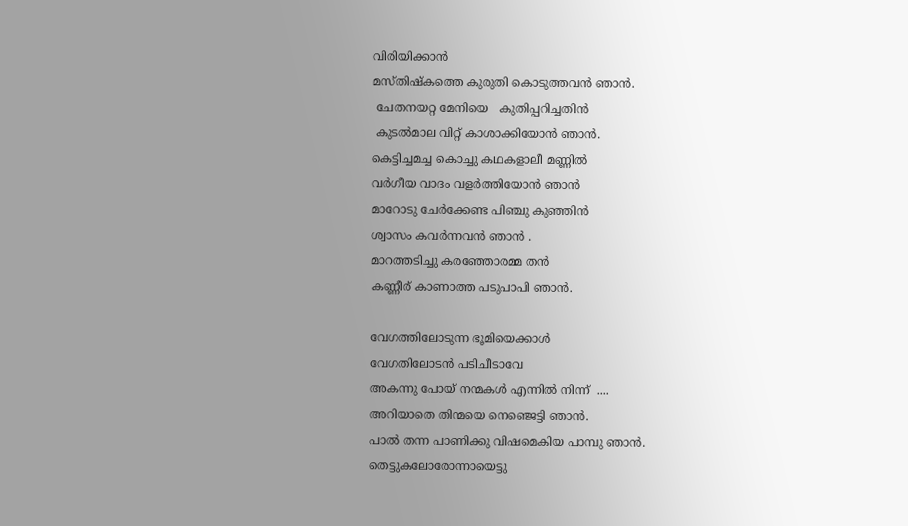വിരിയിക്കാന്‍
മസ്തിഷ്കത്തെ കുരുതി കൊടുത്തവന്‍ ഞാന്‍.
 ചേതനയറ്റ മേനിയെ   കുതിപ്പറിച്ചതിന്‍
 കുടല്‍മാല വിറ്റ് കാശാക്കിയോന്‍ ഞാന്‍.
കെട്ടിച്ചമച്ച കൊച്ചു കഥകളാലീ മണ്ണില്‍
വര്‍ഗീയ വാദം വളര്‍ത്തിയോന്‍ ഞാന്‍
മാറോടു ചേര്‍ക്കേണ്ട പിഞ്ചു കുഞ്ഞിന്‍
ശ്വാസം കവര്‍ന്നവന്‍ ഞാന്‍ .
മാറത്തടിച്ചു കരഞ്ഞോരമ്മ തന്‍
കണ്ണീര് കാണാത്ത പടുപാപി ഞാന്‍.

വേഗത്തിലോടുന്ന ഭൂമിയെക്കാള്‍
വേഗതിലോടന്‍ പടിചീടാവേ
അകന്നു പോയ്‌ നന്മകള്‍ എന്നില്‍ നിന്ന്  ....
അറിയാതെ തിന്മയെ നെഞ്ജെട്ടി ഞാന്‍.
പാല്‍ തന്ന പാണിക്കു വിഷമെകിയ പാമ്പു ഞാന്‍.
തെട്ടുകലോരോന്നായെട്ടു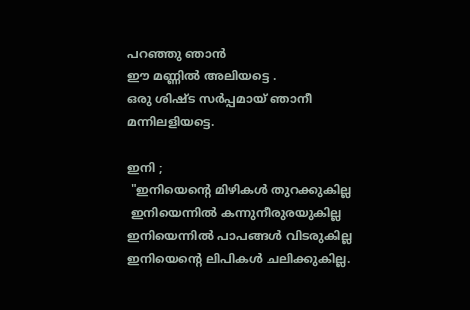പറഞ്ഞു ഞാന്‍
ഈ മണ്ണില്‍ അലിയട്ടെ .
ഒരു ശിഷ്ട സര്‍പ്പമായ് ഞാനീ മന്നിലളിയട്ടെ.

ഇനി ;
 "ഇനിയെന്റെ മിഴികള്‍ തുറക്കുകില്ല
 ഇനിയെന്നില്‍ കന്നുനീരുരയുകില്ല
ഇനിയെന്നില്‍ പാപങ്ങള്‍ വിടരുകില്ല
ഇനിയെന്റെ ലിപികള്‍ ചലിക്കുകില്ല.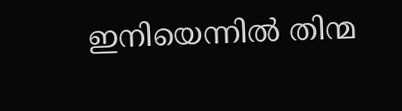ഇനിയെന്നില്‍ തിന്മ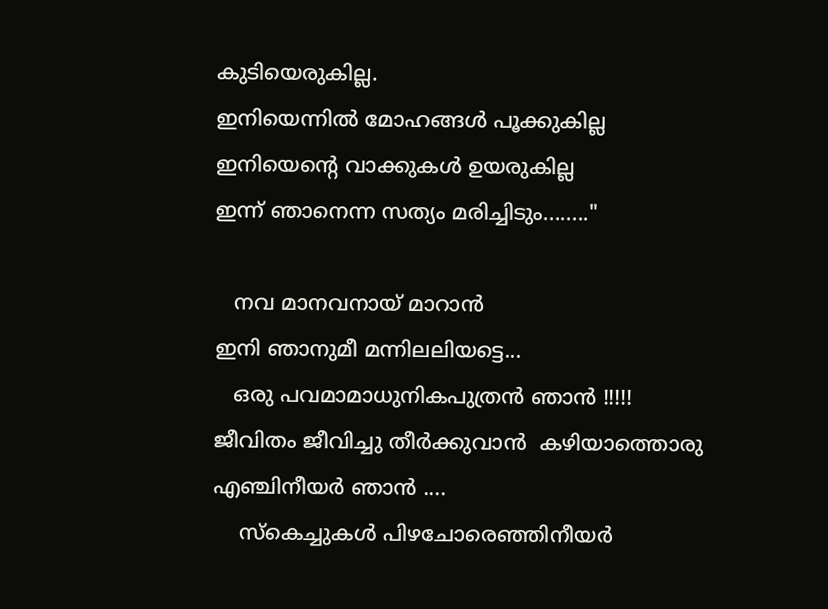കുടിയെരുകില്ല.
ഇനിയെന്നില്‍ മോഹങ്ങള്‍ പൂക്കുകില്ല
ഇനിയെന്റെ വാക്കുകള്‍ ഉയരുകില്ല
ഇന്ന് ഞാനെന്ന സത്യം മരിച്ചിടും........"

   നവ മാനവനായ് മാറാന്‍
ഇനി ഞാനുമീ മന്നിലലിയട്ടെ...
   ഒരു പവമാമാധുനികപുത്രന്‍ ഞാന്‍ !!!!!
ജീവിതം ജീവിച്ചു തീര്‍ക്കുവാന്‍  കഴിയാത്തൊരു എഞ്ചിനീയര്‍ ഞാന്‍ ....
    സ്കെച്ചുകള്‍ പിഴചോരെഞ്ഞിനീയര്‍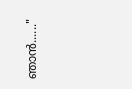ഞാന്‍......"